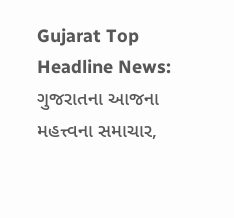Gujarat Top Headline News: ગુજરાતના આજના મહત્ત્વના સમાચાર,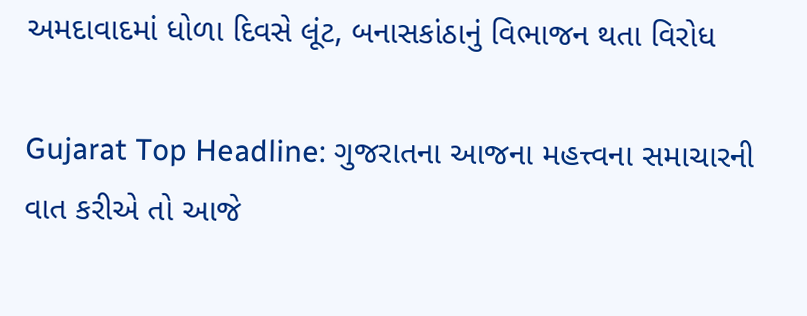અમદાવાદમાં ધોળા દિવસે લૂંટ, બનાસકાંઠાનું વિભાજન થતા વિરોધ

Gujarat Top Headline: ગુજરાતના આજના મહત્ત્વના સમાચારની વાત કરીએ તો આજે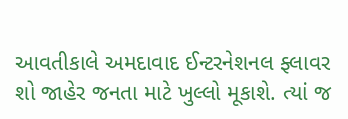આવતીકાલે અમદાવાદ ઈન્ટરનેશનલ ફ્લાવર શો જાહેર જનતા માટે ખુલ્લો મૂકાશે. ત્યાં જ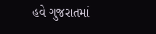હવે ગુજરાતમાં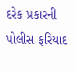દરેક પ્રકારની પોલીસ ફરિયાદ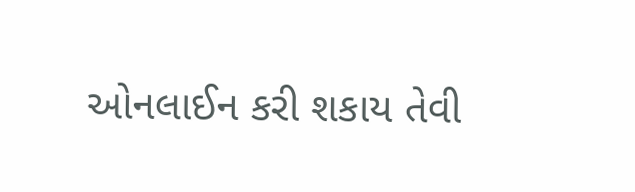ઓનલાઈન કરી શકાય તેવી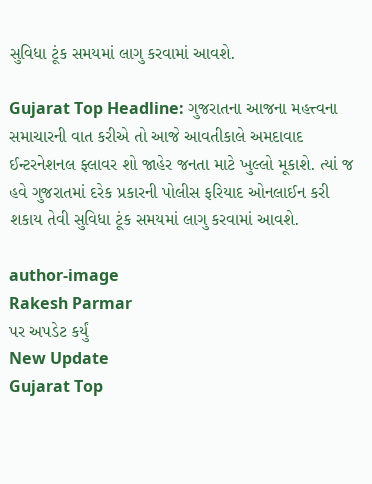સુવિધા ટૂંક સમયમાં લાગુ કરવામાં આવશે.

Gujarat Top Headline: ગુજરાતના આજના મહત્ત્વના સમાચારની વાત કરીએ તો આજે આવતીકાલે અમદાવાદ ઈન્ટરનેશનલ ફ્લાવર શો જાહેર જનતા માટે ખુલ્લો મૂકાશે. ત્યાં જ હવે ગુજરાતમાં દરેક પ્રકારની પોલીસ ફરિયાદ ઓનલાઈન કરી શકાય તેવી સુવિધા ટૂંક સમયમાં લાગુ કરવામાં આવશે.

author-image
Rakesh Parmar
પર અપડેટ કર્યું
New Update
Gujarat Top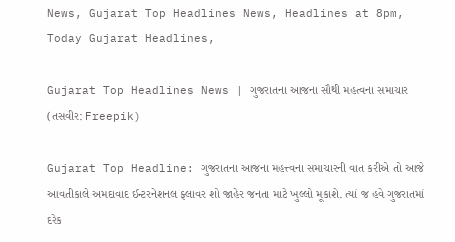News, Gujarat Top Headlines News, Headlines at 8pm, Today Gujarat Headlines,

Gujarat Top Headlines News | ગુજરાતના આજના સૌથી મહત્વના સમાચાર (તસવીર: Freepik)

Gujarat Top Headline: ગુજરાતના આજના મહત્ત્વના સમાચારની વાત કરીએ તો આજે આવતીકાલે અમદાવાદ ઈન્ટરનેશનલ ફ્લાવર શો જાહેર જનતા માટે ખુલ્લો મૂકાશે. ત્યાં જ હવે ગુજરાતમાં દરેક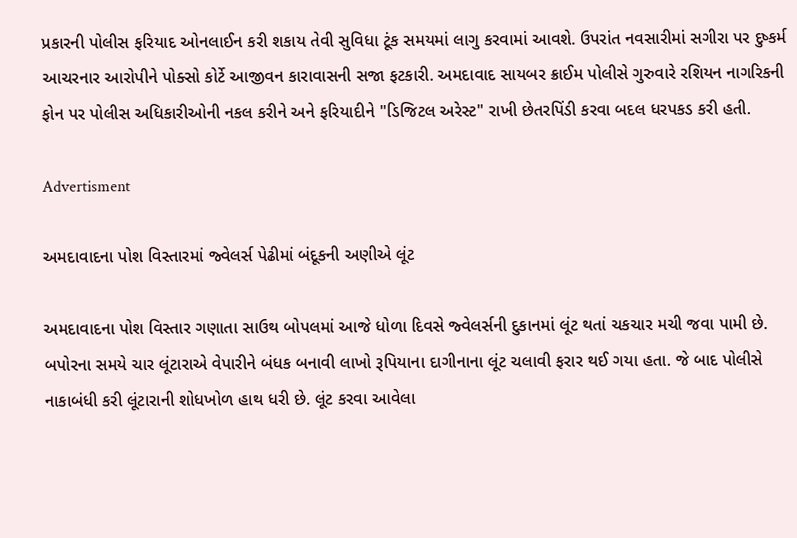પ્રકારની પોલીસ ફરિયાદ ઓનલાઈન કરી શકાય તેવી સુવિધા ટૂંક સમયમાં લાગુ કરવામાં આવશે. ઉપરાંત નવસારીમાં સગીરા પર દુષ્કર્મ આચરનાર આરોપીને પોક્સો કોર્ટે આજીવન કારાવાસની સજા ફટકારી. અમદાવાદ સાયબર ક્રાઈમ પોલીસે ગુરુવારે રશિયન નાગરિકની ફોન પર પોલીસ અધિકારીઓની નકલ કરીને અને ફરિયાદીને "ડિજિટલ અરેસ્ટ" રાખી છેતરપિંડી કરવા બદલ ધરપકડ કરી હતી.

Advertisment

અમદાવાદના પોશ વિસ્તારમાં જ્વેલર્સ પેઢીમાં બંદૂકની અણીએ લૂંટ

અમદાવાદના પોશ વિસ્તાર ગણાતા સાઉથ બોપલમાં આજે ધોળા દિવસે જ્વેલર્સની દુકાનમાં લૂંટ થતાં ચકચાર મચી જવા પામી છે. બપોરના સમયે ચાર લૂંટારાએ વેપારીને બંધક બનાવી લાખો રૂપિયાના દાગીનાના લૂંટ ચલાવી ફરાર થઈ ગયા હતા. જે બાદ પોલીસે નાકાબંધી કરી લૂંટારાની શોધખોળ હાથ ધરી છે. લૂંટ કરવા આવેલા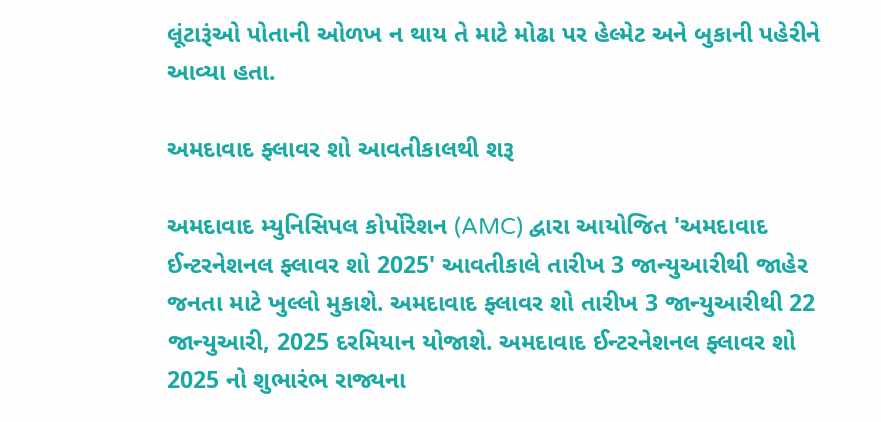લૂંટારૂંઓ પોતાની ઓળખ ન થાય તે માટે મોઢા પર હેલ્મેટ અને બુકાની પહેરીને આવ્યા હતા.

અમદાવાદ ફ્લાવર શો આવતીકાલથી શરૂ

અમદાવાદ મ્યુનિસિપલ કોર્પોરેશન (AMC) દ્વારા આયોજિત 'અમદાવાદ ઈન્ટરનેશનલ ફ્લાવર શો 2025' આવતીકાલે તારીખ 3 જાન્યુઆરીથી જાહેર જનતા માટે ખુલ્લો મુકાશે. અમદાવાદ ફ્લાવર શો તારીખ 3 જાન્યુઆરીથી 22 જાન્યુઆરી, 2025 દરમિયાન યોજાશે. અમદાવાદ ઈન્ટરનેશનલ ફ્લાવર શો 2025 નો શુભારંભ રાજ્યના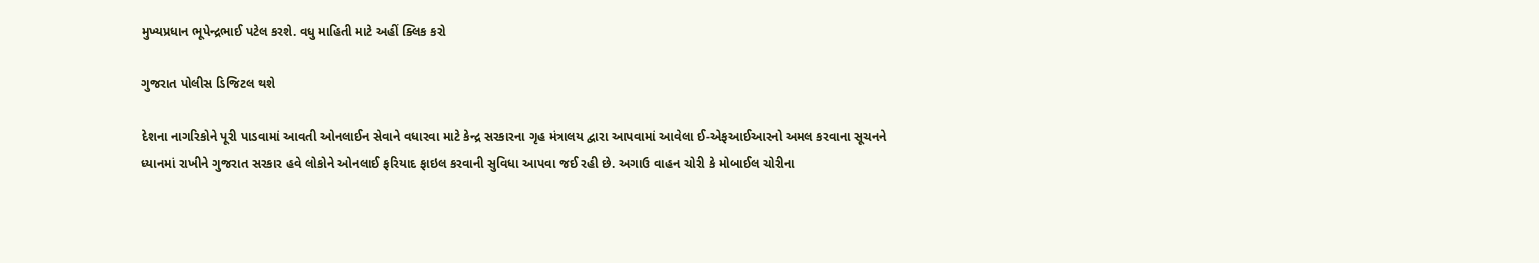મુખ્યપ્રધાન ભૂપેન્દ્રભાઈ પટેલ કરશે. વધુ માહિતી માટે અહીં ક્લિક કરો

ગુજરાત પોલીસ ડિજિટલ થશે

દેશના નાગરિકોને પૂરી પાડવામાં આવતી ઓનલાઈન સેવાને વધારવા માટે કેન્દ્ર સરકારના ગૃહ મંત્રાલય દ્વારા આપવામાં આવેલા ઈ-એફઆઈઆરનો અમલ કરવાના સૂચનને ધ્યાનમાં રાખીને ગુજરાત સરકાર હવે લોકોને ઓનલાઈ ફરિયાદ ફાઇલ કરવાની સુવિધા આપવા જઈ રહી છે. અગાઉ વાહન ચોરી કે મોબાઈલ ચોરીના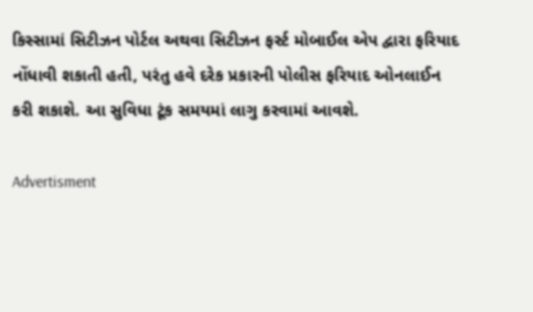કિસ્સામાં સિટીઝન પોર્ટલ અથવા સિટીઝન ફર્સ્ટ મોબાઈલ એપ દ્વારા ફરિયાદ નોંધાવી શકાતી હતી, પરંતુ હવે દરેક પ્રકારની પોલીસ ફરિયાદ ઓનલાઈન કરી શકાશે. આ સુવિધા ટૂંક સમયમાં લાગુ કરવામાં આવશે.

Advertisment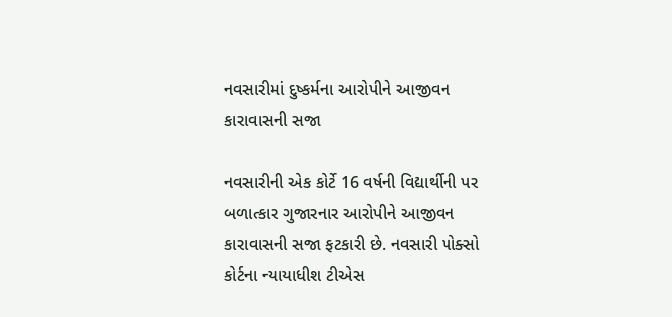નવસારીમાં દુષ્કર્મના આરોપીને આજીવન કારાવાસની સજા

નવસારીની એક કોર્ટે 16 વર્ષની વિદ્યાર્થીની પર બળાત્કાર ગુજારનાર આરોપીને આજીવન કારાવાસની સજા ફટકારી છે. નવસારી પોક્સો કોર્ટના ન્યાયાધીશ ટીએસ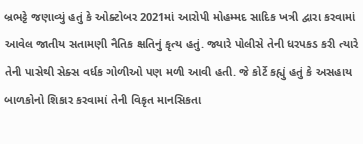બ્રભટ્ટે જણાવ્યું હતું કે ઓક્ટોબર 2021માં આરોપી મોહમ્મદ સાદિક ખત્રી દ્વારા કરવામાં આવેલ જાતીય સતામણી નૈતિક ક્ષતિનું કૃત્ય હતું. જ્યારે પોલીસે તેની ધરપકડ કરી ત્યારે તેની પાસેથી સેક્સ વર્ધક ગોળીઓ પણ મળી આવી હતી. જે કોર્ટે કહ્યું હતું કે અસહાય બાળકોનો શિકાર કરવામાં તેની વિકૃત માનસિકતા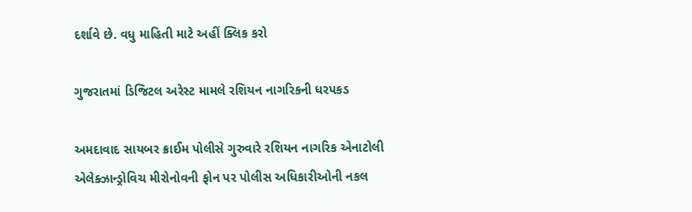દર્શાવે છે. વધુ માહિતી માટે અહીં ક્લિક કરો

ગુજરાતમાં ડિજિટલ અરેસ્ટ મામલે રશિયન નાગરિકની ધરપકડ

અમદાવાદ સાયબર ક્રાઈમ પોલીસે ગુરુવારે રશિયન નાગરિક એનાટોલી એલેક્ઝાન્ડ્રોવિચ મીરોનોવની ફોન પર પોલીસ અધિકારીઓની નકલ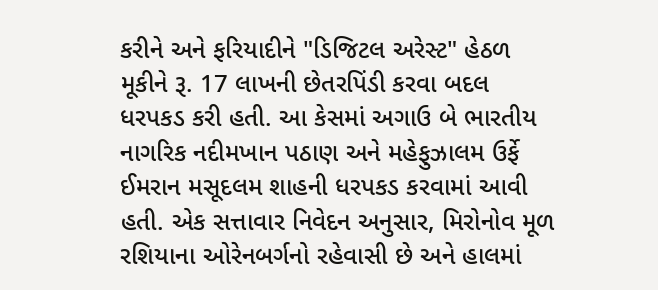કરીને અને ફરિયાદીને "ડિજિટલ અરેસ્ટ" હેઠળ મૂકીને રૂ. 17 લાખની છેતરપિંડી કરવા બદલ ધરપકડ કરી હતી. આ કેસમાં અગાઉ બે ભારતીય નાગરિક નદીમખાન પઠાણ અને મહેફુઝાલમ ઉર્ફે ઈમરાન મસૂદલમ શાહની ધરપકડ કરવામાં આવી હતી. એક સત્તાવાર નિવેદન અનુસાર, મિરોનોવ મૂળ રશિયાના ઓરેનબર્ગનો રહેવાસી છે અને હાલમાં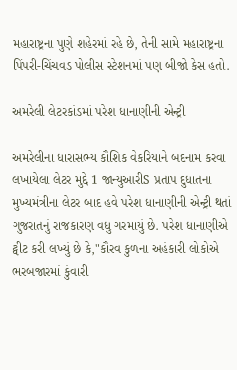મહારાષ્ટ્રના પુણે શહેરમાં રહે છે, તેની સામે મહારાષ્ટ્રના પિંપરી-ચિંચવડ પોલીસ સ્ટેશનમાં પણ બીજો કેસ હતો.

અમરેલી લેટરકાંડમાં પરેશ ધાનાણીની એન્ટ્રી

અમરેલીના ધારાસભ્ય કૌશિક વેકરિયાને બદનામ કરવા લખાયેલા લેટર મુદ્દે 1 જાન્યુઆરીS પ્રતાપ દુધાતના મુખ્યમંત્રીના લેટર બાદ હવે પરેશ ધાનાણીની એન્ટ્રી થતાં ગુજરાતનું રાજકારણ વધુ ગરમાયું છે. પરેશ ધાનાણીએ ટ્વીટ કરી લખ્યું છે કે,"કૌરવ કુળના અહંકારી લોકોએ ભરબજારમાં કુંવારી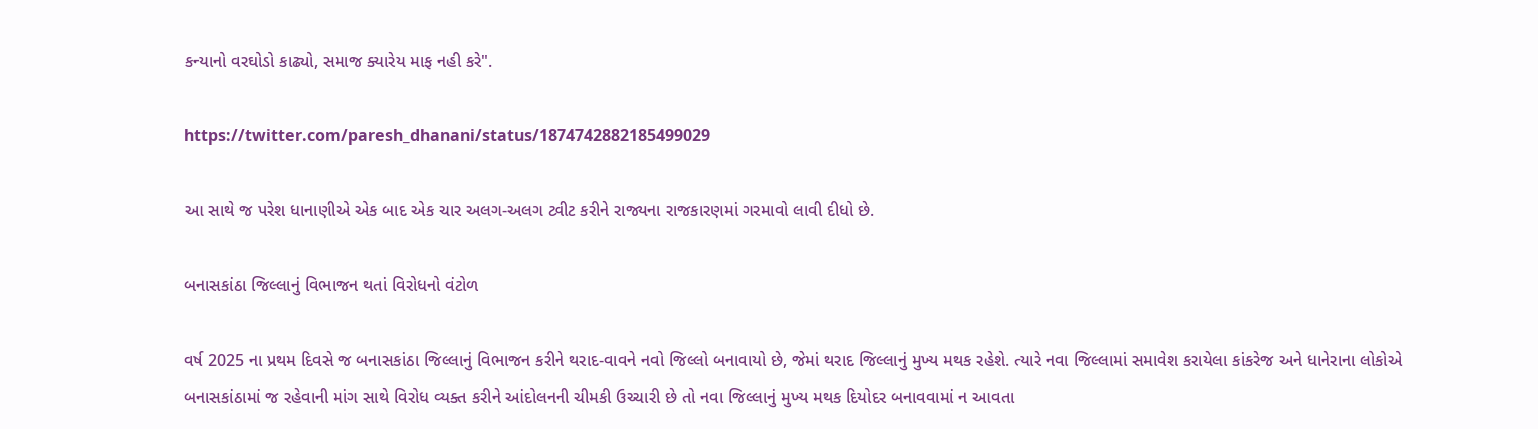કન્યાનો વરઘોડો કાઢ્યો, સમાજ ક્યારેય માફ નહી કરે".

https://twitter.com/paresh_dhanani/status/1874742882185499029

આ સાથે જ પરેશ ધાનાણીએ એક બાદ એક ચાર અલગ-અલગ ટ્વીટ કરીને રાજ્યના રાજકારણમાં ગરમાવો લાવી દીધો છે.

બનાસકાંઠા જિલ્લાનું વિભાજન થતાં વિરોધનો વંટોળ

વર્ષ 2025 ના પ્રથમ દિવસે જ બનાસકાંઠા જિલ્લાનું વિભાજન કરીને થરાદ-વાવને નવો જિલ્લો બનાવાયો છે, જેમાં થરાદ જિલ્લાનું મુખ્ય મથક રહેશે. ત્યારે નવા જિલ્લામાં સમાવેશ કરાયેલા કાંકરેજ અને ધાનેરાના લોકોએ બનાસકાંઠામાં જ રહેવાની માંગ સાથે વિરોધ વ્યક્ત કરીને આંદોલનની ચીમકી ઉચ્ચારી છે તો નવા જિલ્લાનું મુખ્ય મથક દિયોદર બનાવવામાં ન આવતા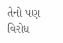તેનો પણ વિરોધ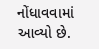નોંધાવવામાં આવ્યો છે.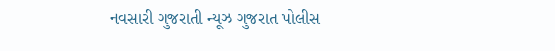નવસારી ગુજરાતી ન્યૂઝ ગુજરાત પોલીસ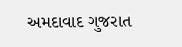અમદાવાદ ગુજરાત